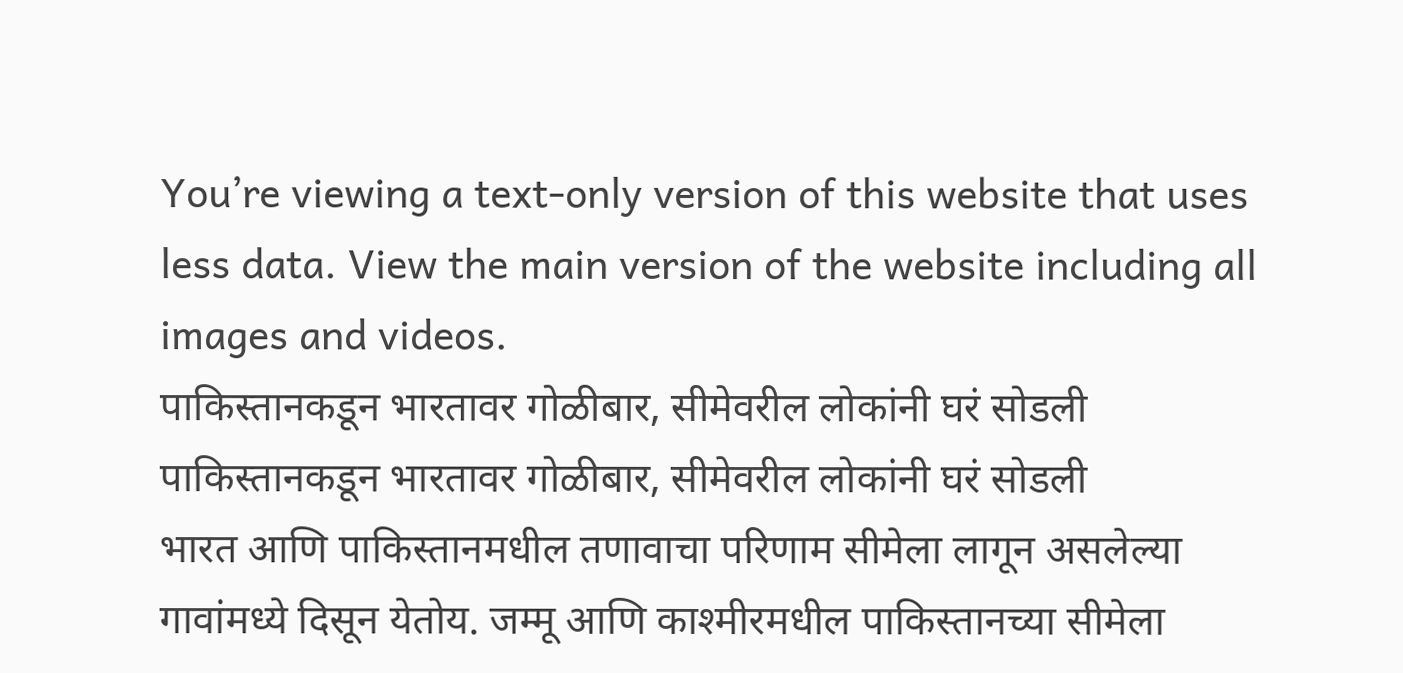You’re viewing a text-only version of this website that uses less data. View the main version of the website including all images and videos.
पाकिस्तानकडून भारतावर गोळीबार, सीमेवरील लोकांनी घरं सोडली
पाकिस्तानकडून भारतावर गोळीबार, सीमेवरील लोकांनी घरं सोडली
भारत आणि पाकिस्तानमधील तणावाचा परिणाम सीमेला लागून असलेल्या गावांमध्ये दिसून येतोय. जम्मू आणि काश्मीरमधील पाकिस्तानच्या सीमेला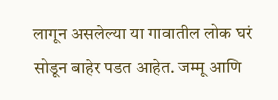लागून असलेल्या या गावातील लोक घरं सोडून बाहेर पडत आहेत. जम्मू आणि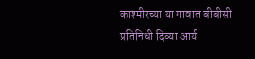काश्मीरच्या या गावात बीबीसी प्रतिनिधी दिव्या आर्य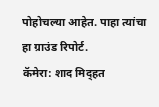पोहोचल्या आहेत. पाहा त्यांचा हा ग्राउंड रिपोर्ट.
कॅमेरा: शाद मिद्हत